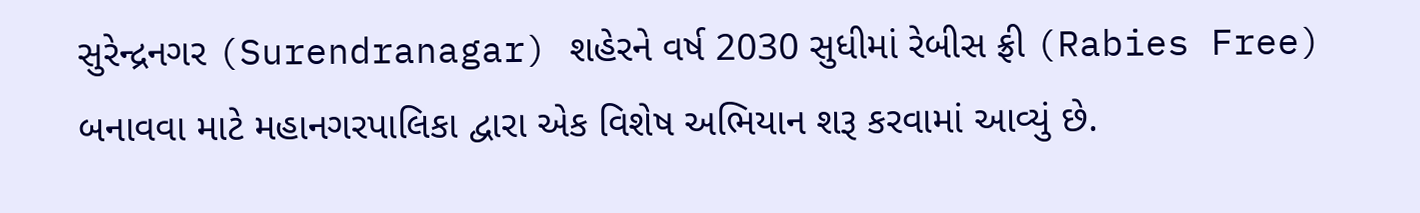સુરેન્દ્રનગર (Surendranagar) શહેરને વર્ષ 2030 સુધીમાં રેબીસ ફ્રી (Rabies Free) બનાવવા માટે મહાનગરપાલિકા દ્વારા એક વિશેષ અભિયાન શરૂ કરવામાં આવ્યું છે.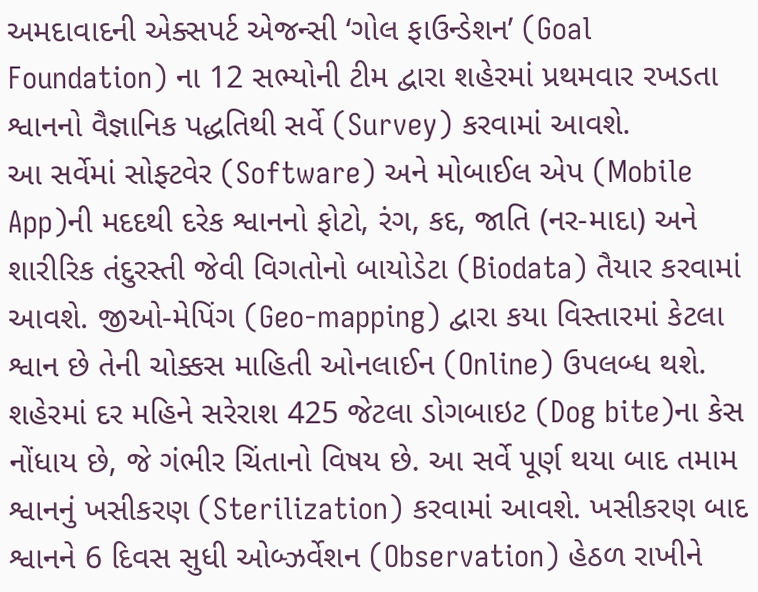અમદાવાદની એક્સપર્ટ એજન્સી ‘ગોલ ફાઉન્ડેશન’ (Goal Foundation) ના 12 સભ્યોની ટીમ દ્વારા શહેરમાં પ્રથમવાર રખડતા શ્વાનનો વૈજ્ઞાનિક પદ્ધતિથી સર્વે (Survey) કરવામાં આવશે.
આ સર્વેમાં સોફ્ટવેર (Software) અને મોબાઈલ એપ (Mobile App)ની મદદથી દરેક શ્વાનનો ફોટો, રંગ, કદ, જાતિ (નર-માદા) અને શારીરિક તંદુરસ્તી જેવી વિગતોનો બાયોડેટા (Biodata) તૈયાર કરવામાં આવશે. જીઓ-મેપિંગ (Geo-mapping) દ્વારા કયા વિસ્તારમાં કેટલા શ્વાન છે તેની ચોક્કસ માહિતી ઓનલાઈન (Online) ઉપલબ્ધ થશે.
શહેરમાં દર મહિને સરેરાશ 425 જેટલા ડોગબાઇટ (Dog bite)ના કેસ નોંધાય છે, જે ગંભીર ચિંતાનો વિષય છે. આ સર્વે પૂર્ણ થયા બાદ તમામ શ્વાનનું ખસીકરણ (Sterilization) કરવામાં આવશે. ખસીકરણ બાદ શ્વાનને 6 દિવસ સુધી ઓબ્ઝર્વેશન (Observation) હેઠળ રાખીને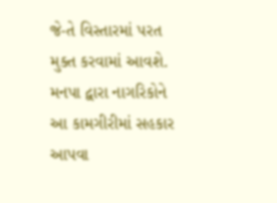જે-તે વિસ્તારમાં પરત મુક્ત કરવામાં આવશે. મનપા દ્વારા નાગરિકોને આ કામગીરીમાં સહકાર આપવા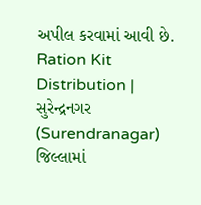અપીલ કરવામાં આવી છે.
Ration Kit Distribution | સુરેન્દ્રનગર (Surendranagar) જિલ્લામાં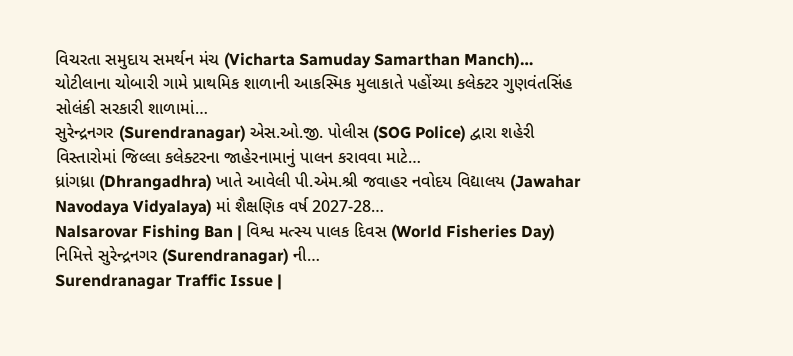વિચરતા સમુદાય સમર્થન મંચ (Vicharta Samuday Samarthan Manch)…
ચોટીલાના ચોબારી ગામે પ્રાથમિક શાળાની આકસ્મિક મુલાકાતે પહોંચ્યા કલેક્ટર ગુણવંતસિંહ સોલંકી સરકારી શાળામાં…
સુરેન્દ્રનગર (Surendranagar) એસ.ઓ.જી. પોલીસ (SOG Police) દ્વારા શહેરી વિસ્તારોમાં જિલ્લા કલેક્ટરના જાહેરનામાનું પાલન કરાવવા માટે…
ધ્રાંગધ્રા (Dhrangadhra) ખાતે આવેલી પી.એમ.શ્રી જવાહર નવોદય વિદ્યાલય (Jawahar Navodaya Vidyalaya) માં શૈક્ષણિક વર્ષ 2027-28…
Nalsarovar Fishing Ban | વિશ્વ મત્સ્ય પાલક દિવસ (World Fisheries Day) નિમિત્તે સુરેન્દ્રનગર (Surendranagar) ની…
Surendranagar Traffic Issue |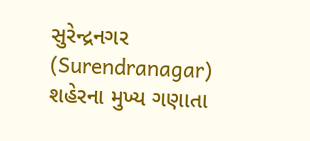સુરેન્દ્રનગર (Surendranagar) શહેરના મુખ્ય ગણાતા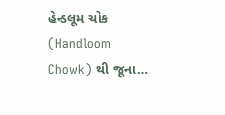હેન્ડલૂમ ચોક (Handloom Chowk) થી જૂના…